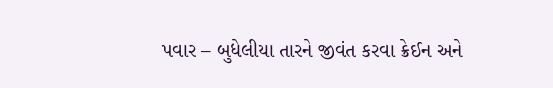પવાર – બુધેલીયા તારને જીવંત કરવા ક્રેઈન અને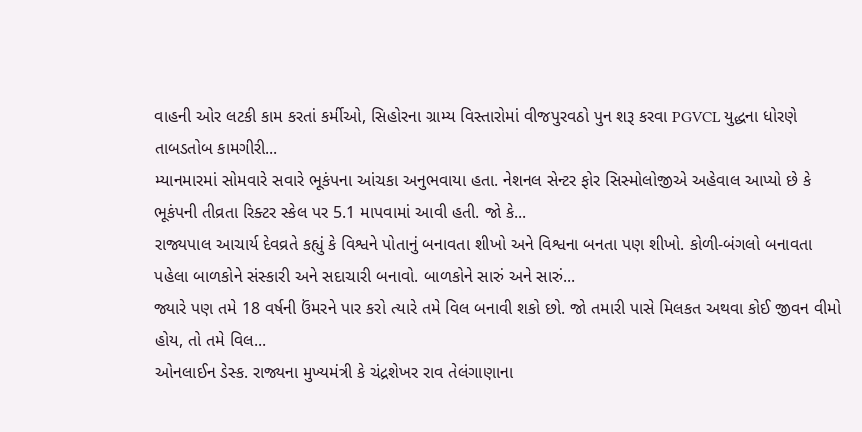વાહની ઓર લટકી કામ કરતાં કર્મીઓ, સિહોરના ગ્રામ્ય વિસ્તારોમાં વીજપુરવઠો પુન શરૂ કરવા PGVCL યુદ્ધના ધોરણે તાબડતોબ કામગીરી...
મ્યાનમારમાં સોમવારે સવારે ભૂકંપના આંચકા અનુભવાયા હતા. નેશનલ સેન્ટર ફોર સિસ્મોલોજીએ અહેવાલ આપ્યો છે કે ભૂકંપની તીવ્રતા રિક્ટર સ્કેલ પર 5.1 માપવામાં આવી હતી. જો કે...
રાજ્યપાલ આચાર્ય દેવવ્રતે કહ્યું કે વિશ્વને પોતાનું બનાવતા શીખો અને વિશ્વના બનતા પણ શીખો. કોળી-બંગલો બનાવતા પહેલા બાળકોને સંસ્કારી અને સદાચારી બનાવો. બાળકોને સારું અને સારું...
જ્યારે પણ તમે 18 વર્ષની ઉંમરને પાર કરો ત્યારે તમે વિલ બનાવી શકો છો. જો તમારી પાસે મિલકત અથવા કોઈ જીવન વીમો હોય, તો તમે વિલ...
ઓનલાઈન ડેસ્ક. રાજ્યના મુખ્યમંત્રી કે ચંદ્રશેખર રાવ તેલંગાણાના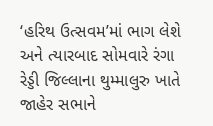‘હરિથ ઉત્સવમ’માં ભાગ લેશે અને ત્યારબાદ સોમવારે રંગા રેડ્ડી જિલ્લાના થુમ્માલુરુ ખાતે જાહેર સભાને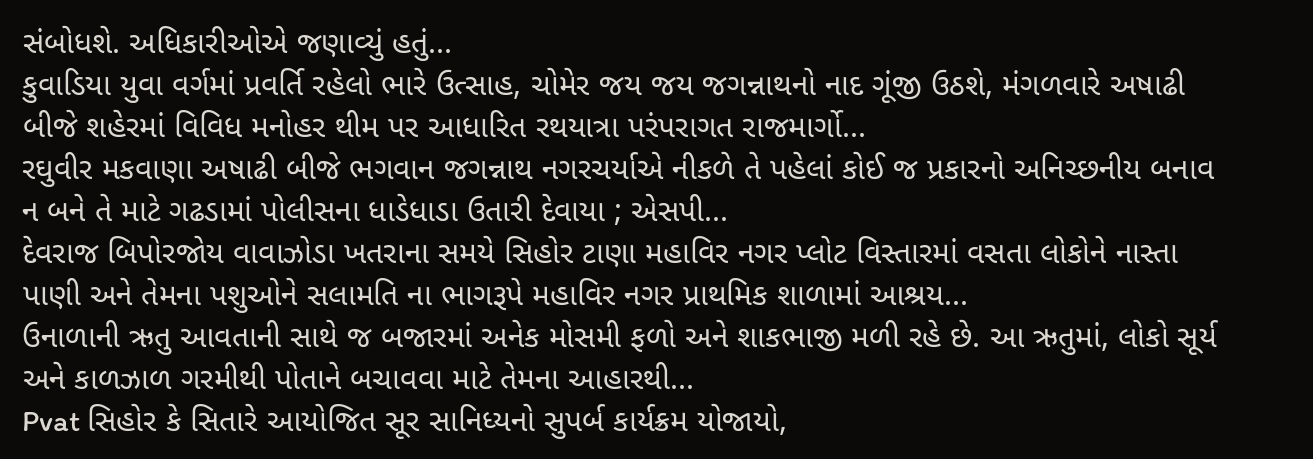સંબોધશે. અધિકારીઓએ જણાવ્યું હતું...
કુવાડિયા યુવા વર્ગમાં પ્રવર્તિ રહેલો ભારે ઉત્સાહ, ચોમેર જય જય જગન્નાથનો નાદ ગૂંજી ઉઠશે, મંગળવારે અષાઢી બીજે શહેરમાં વિવિધ મનોહર થીમ પર આધારિત રથયાત્રા પરંપરાગત રાજમાર્ગો...
રઘુવીર મકવાણા અષાઢી બીજે ભગવાન જગન્નાથ નગરચર્યાએ નીકળે તે પહેલાં કોઈ જ પ્રકારનો અનિચ્છનીય બનાવ ન બને તે માટે ગઢડામાં પોલીસના ધાડેધાડા ઉતારી દેવાયા ; એસપી...
દેવરાજ બિપોરજોય વાવાઝોડા ખતરાના સમયે સિહોર ટાણા મહાવિર નગર પ્લોટ વિસ્તારમાં વસતા લોકોને નાસ્તા પાણી અને તેમના પશુઓને સલામતિ ના ભાગરૂપે મહાવિર નગર પ્રાથમિક શાળામાં આશ્રય...
ઉનાળાની ઋતુ આવતાની સાથે જ બજારમાં અનેક મોસમી ફળો અને શાકભાજી મળી રહે છે. આ ઋતુમાં, લોકો સૂર્ય અને કાળઝાળ ગરમીથી પોતાને બચાવવા માટે તેમના આહારથી...
Pvat સિહોર કે સિતારે આયોજિત સૂર સાનિધ્યનો સુપર્બ કાર્યક્રમ યોજાયો,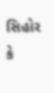સિહોર કે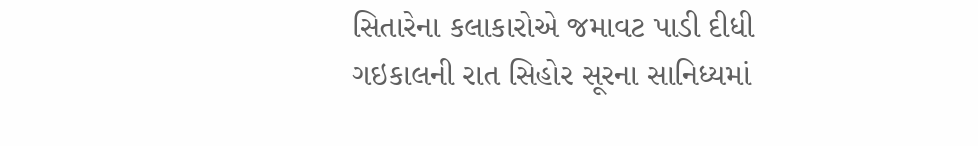સિતારેના કલાકારોએ જમાવટ પાડી દીધી ગઇકાલની રાત સિહોર સૂરના સાનિધ્યમાં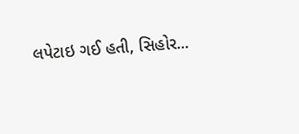લપેટાઇ ગઈ હતી, સિહોર...